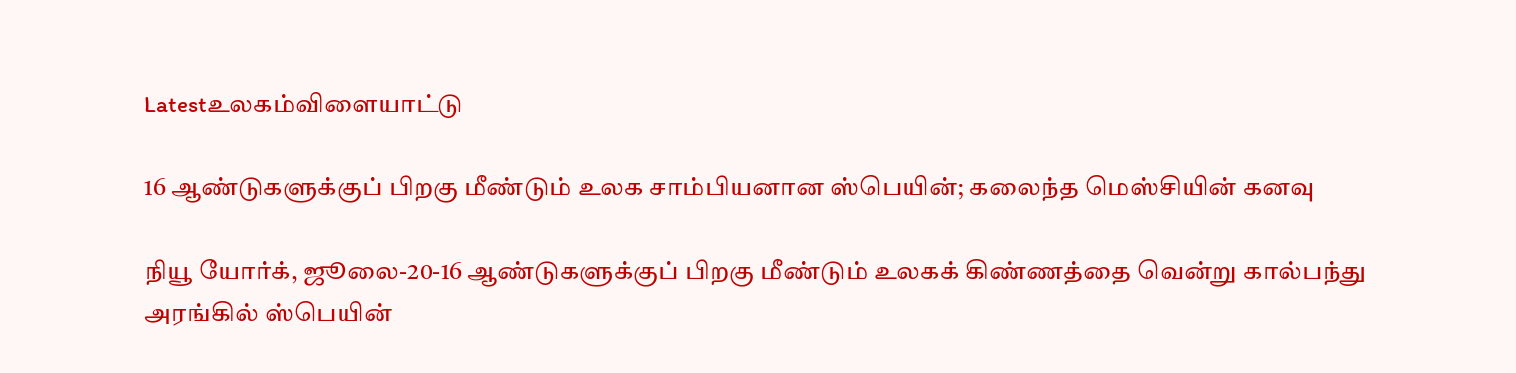Latestஉலகம்விளையாட்டு

16 ஆண்டுகளுக்குப் பிறகு மீண்டும் உலக சாம்பியனான ஸ்பெயின்; கலைந்த மெஸ்சியின் கனவு

நியூ யோர்க், ஜூலை-20-16 ஆண்டுகளுக்குப் பிறகு மீண்டும் உலகக் கிண்ணத்தை வென்று கால்பந்து அரங்கில் ஸ்பெயின்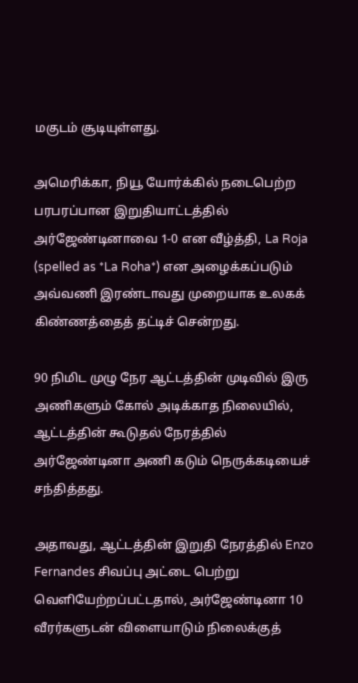மகுடம் சூடியுள்ளது.

அமெரிக்கா, நியூ யோர்க்கில் நடைபெற்ற பரபரப்பான இறுதியாட்டத்தில் அர்ஜேண்டினாவை 1-0 என வீழ்த்தி, La Roja (spelled as *La Roha*) என அழைக்கப்படும் அவ்வணி இரண்டாவது முறையாக உலகக் கிண்ணத்தைத் தட்டிச் சென்றது.

90 நிமிட முழு நேர ஆட்டத்தின் முடிவில் இரு அணிகளும் கோல் அடிக்காத நிலையில், ஆட்டத்தின் கூடுதல் நேரத்தில் அர்ஜேண்டினா அணி கடும் நெருக்கடியைச் சந்தித்தது.

அதாவது, ஆட்டத்தின் இறுதி நேரத்தில் Enzo Fernandes சிவப்பு அட்டை பெற்று வெளியேற்றப்பட்டதால், அர்ஜேண்டினா 10 வீரர்களுடன் விளையாடும் நிலைக்குத்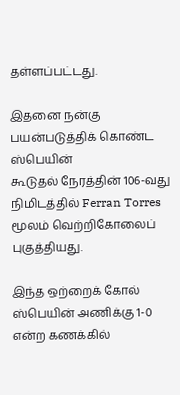தள்ளப்பட்டது.

இதனை நன்கு பயன்படுத்திக் கொண்ட ஸ்பெயின்
கூடுதல் நேரத்தின் 106-வது நிமிடத்தில் Ferran Torres மூலம் வெற்றிகோலைப் புகுத்தியது.

இந்த ஒற்றைக் கோல் ஸ்பெயின் அணிக்கு 1-0 என்ற கணக்கில்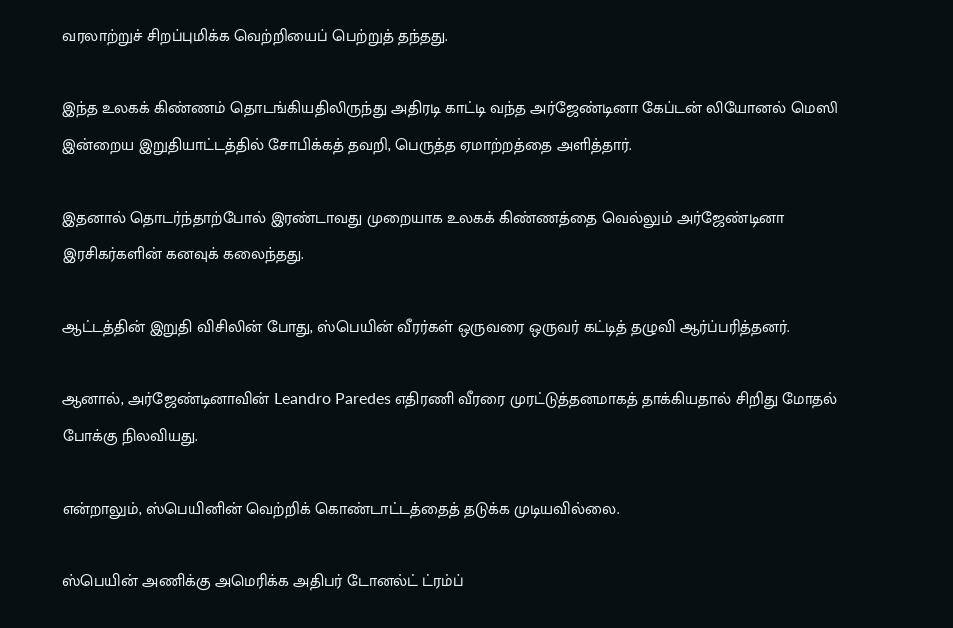வரலாற்றுச் சிறப்புமிக்க வெற்றியைப் பெற்றுத் தந்தது.

இந்த உலகக் கிண்ணம் தொடங்கியதிலிருந்து அதிரடி காட்டி வந்த அர்ஜேண்டினா கேப்டன் லியோனல் மெஸி இன்றைய இறுதியாட்டத்தில் சோபிக்கத் தவறி, பெருத்த ஏமாற்றத்தை அளித்தார்.

இதனால் தொடர்ந்தாற்போல் இரண்டாவது முறையாக உலகக் கிண்ணத்தை வெல்லும் அர்ஜேண்டினா இரசிகர்களின் கனவுக் கலைந்தது.

ஆட்டத்தின் இறுதி விசிலின் போது, ஸ்பெயின் வீரர்கள் ஒருவரை ஒருவர் கட்டித் தழுவி ஆர்ப்பரித்தனர்.

ஆனால், அர்ஜேண்டினாவின் Leandro Paredes எதிரணி வீரரை முரட்டுத்தனமாகத் தாக்கியதால் சிறிது மோதல் போக்கு நிலவியது.

என்றாலும், ஸ்பெயினின் வெற்றிக் கொண்டாட்டத்தைத் தடுக்க முடியவில்லை.

ஸ்பெயின் அணிக்கு அமெரிக்க அதிபர் டோனல்ட் ட்ரம்ப்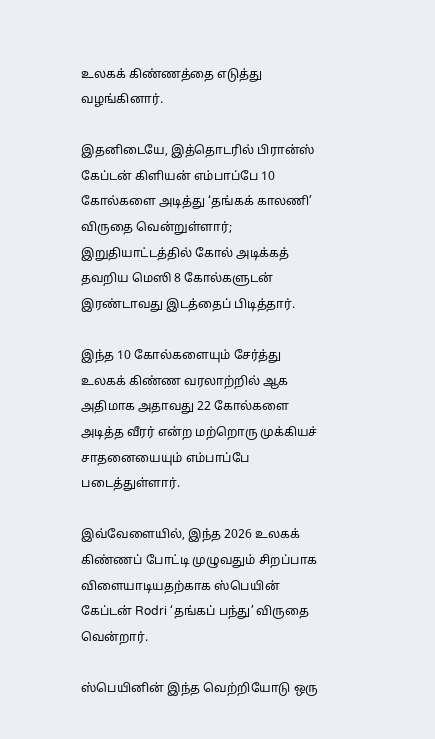உலகக் கிண்ணத்தை எடுத்து வழங்கினார்.

இதனிடையே, இத்தொடரில் பிரான்ஸ் கேப்டன் கிளியன் எம்பாப்பே 10 கோல்களை அடித்து ‘தங்கக் காலணி’ விருதை வென்றுள்ளார்; இறுதியாட்டத்தில் கோல் அடிக்கத் தவறிய மெஸி 8 கோல்களுடன் இரண்டாவது இடத்தைப் பிடித்தார்.

இந்த 10 கோல்களையும் சேர்த்து உலகக் கிண்ண வரலாற்றில் ஆக அதிமாக அதாவது 22 கோல்களை அடித்த வீரர் என்ற மற்றொரு முக்கியச் சாதனையையும் எம்பாப்பே படைத்துள்ளார்.

இவ்வேளையில், இந்த 2026 உலகக் கிண்ணப் போட்டி முழுவதும் சிறப்பாக விளையாடியதற்காக ஸ்பெயின் கேப்டன் Rodri ‘தங்கப் பந்து’ விருதை வென்றார்.

ஸ்பெயினின் இந்த வெற்றியோடு ஒரு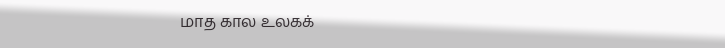மாத கால உலகக்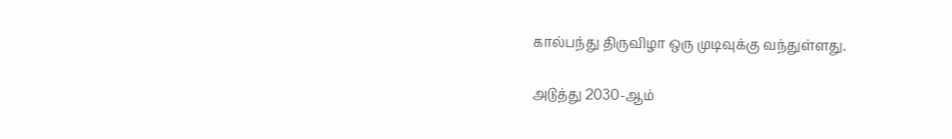கால்பந்து திருவிழா ஒரு முடிவுக்கு வந்துள்ளது.

அடுத்து 2030-ஆம்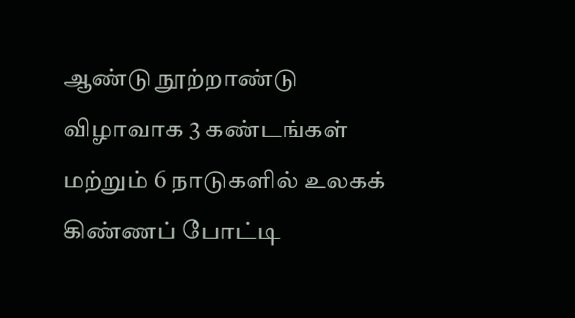ஆண்டு நூற்றாண்டு விழாவாக 3 கண்டங்கள் மற்றும் 6 நாடுகளில் உலகக் கிண்ணப் போட்டி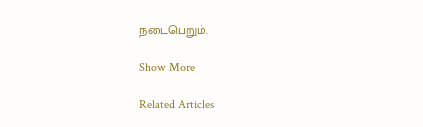நடைபெறும்.

Show More

Related Articles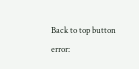Back to top button
error: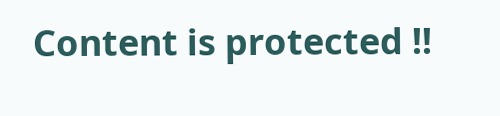Content is protected !!